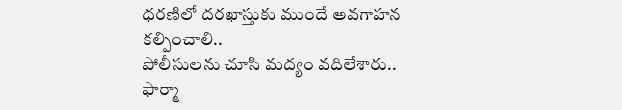ధరణిలో దరఖాస్తుకు ముందే అవగాహన కల్పించాలి..
పోలీసులను చూసి మద్యం వదిలేశారు..
ఫార్మా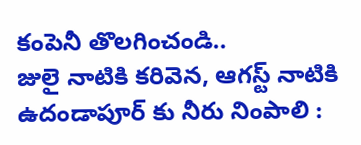కంపెనీ తొలగించండి..
జులై నాటికి కరివెన, ఆగస్ట్ నాటికి ఉదండాపూర్ కు నీరు నింపాలి :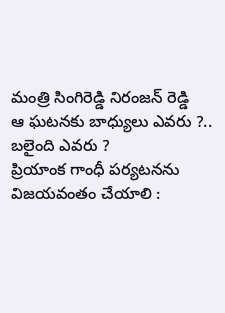మంత్రి సింగిరెడ్డి నిరంజన్ రెడ్డి
ఆ ఘటనకు బాధ్యులు ఎవరు ?.. బలైంది ఎవరు ?
ప్రియాంక గాంధీ పర్యటనను విజయవంతం చేయాలి :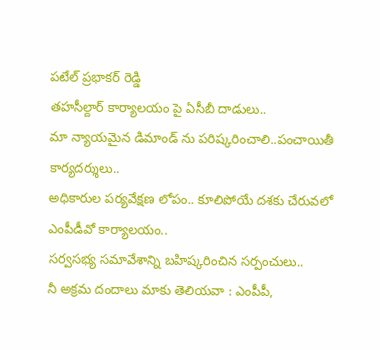పటేల్ ప్రభాకర్ రెడ్డి
తహసీల్దార్ కార్యాలయం పై ఏసీబీ దాడులు..
మా న్యాయమైన డిమాండ్ ను పరిష్కరించాలి..పంచాయితీ కార్యదర్శులు..
అధికారుల పర్యవేక్షణ లోపం.. కూలిపోయే దశకు చేరువలో ఎంపీడీవో కార్యాలయం..
సర్వసభ్య సమావేశాన్ని బహిష్కరించిన సర్పంచులు..
నీ అక్రమ దందాలు మాకు తెలియవా : ఎంపీపీ,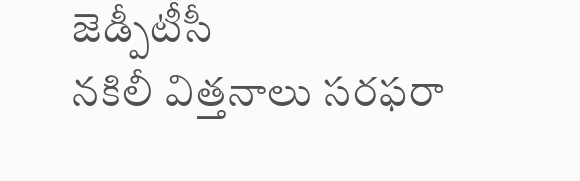జెడ్పీటీసీ
నకిలీ విత్తనాలు సరఫరా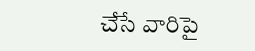చేసే వారిపై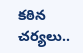కఠిన చర్యలు..